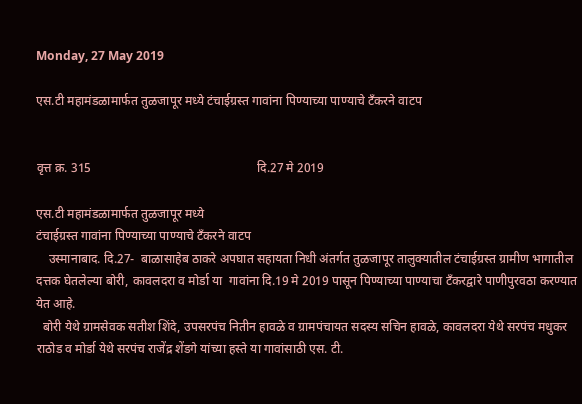Monday, 27 May 2019

एस.टी महामंडळामार्फत तुळजापूर मध्ये टंचाईग्रस्त गावांना पिण्याच्या पाण्याचे टँकरने वाटप


वृत्त क्र. 315                                                     दि.27 मे 2019

एस.टी महामंडळामार्फत तुळजापूर मध्ये
टंचाईग्रस्त गावांना पिण्याच्या पाण्याचे टँकरने वाटप
    उस्मानाबाद. दि.27-  बाळासाहेब ठाकरे अपघात सहायता निधी अंतर्गत तुळजापूर तालुक्यातील टंचाईग्रस्त ग्रामीण भागातील दत्तक घेतलेल्या बोरी, कावलदरा व मोर्डा या  गावांना दि.19 मे 2019 पासून पिण्याच्या पाण्याचा टँकरद्वारे पाणीपुरवठा करण्यात येत आहे.
  बोरी येथे ग्रामसेवक सतीश शिंदे, उपसरपंच नितीन हावळे व ग्रामपंचायत सदस्य सचिन हावळे, कावलदरा येथे सरपंच मधुकर राठोड व मोर्डा येथे सरपंच राजेंद्र शेंडगे यांच्या हस्ते या गावांसाठी एस. टी.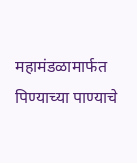महामंडळामार्फत पिण्याच्या पाण्याचे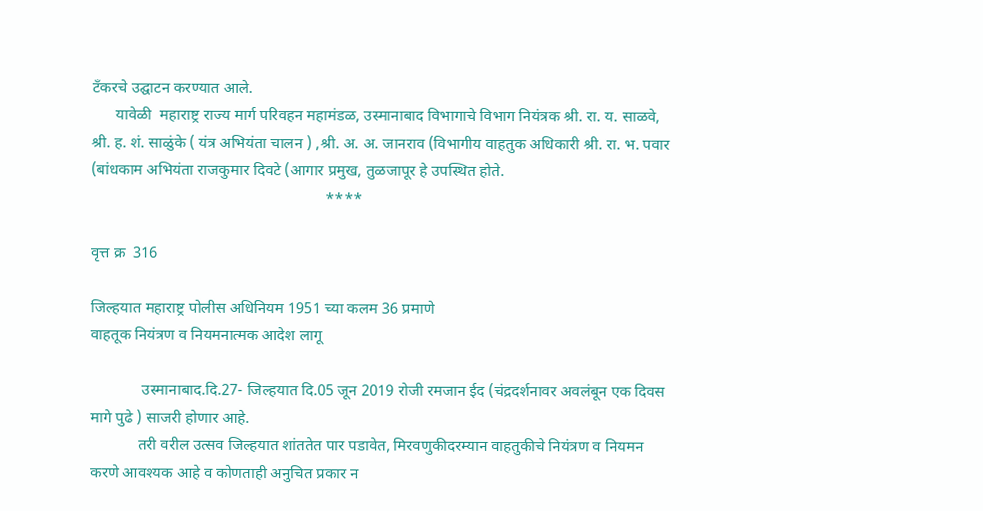टँकरचे उद्घाटन करण्यात आले.
      यावेळी  महाराष्ट्र राज्य मार्ग परिवहन महामंडळ, उस्मानाबाद विभागाचे विभाग नियंत्रक श्री. रा. य. साळवे, श्री. ह. शं. साळुंके ( यंत्र अभियंता चालन ) ,श्री. अ. अ. जानराव (विभागीय वाहतुक अधिकारी श्री. रा. भ. पवार (बांधकाम अभियंता राजकुमार दिवटे (आगार प्रमुख, तुळजापूर हे उपस्थित होते.
                                                            ****

वृत्त क्र  316

जिल्हयात महाराष्ट्र पोलीस अधिनियम 1951 च्या कलम 36 प्रमाणे
वाहतूक नियंत्रण व नियमनात्मक आदेश लागू

             उस्मानाबाद.दि.27- जिल्हयात दि.05 जून 2019 रोजी रमजान ईद (चंद्रदर्शनावर अवलंबून एक दिवस मागे पुढे ) साजरी होणार आहे.
            तरी वरील उत्सव जिल्हयात शांततेत पार पडावेत, मिरवणुकीदरम्यान वाहतुकीचे नियंत्रण व नियमन करणे आवश्यक आहे व कोणताही अनुचित प्रकार न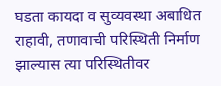घडता कायदा व सुव्यवस्था अबाधित राहावी, तणावाची परिस्थिती निर्माण झाल्यास त्या परिस्थितीवर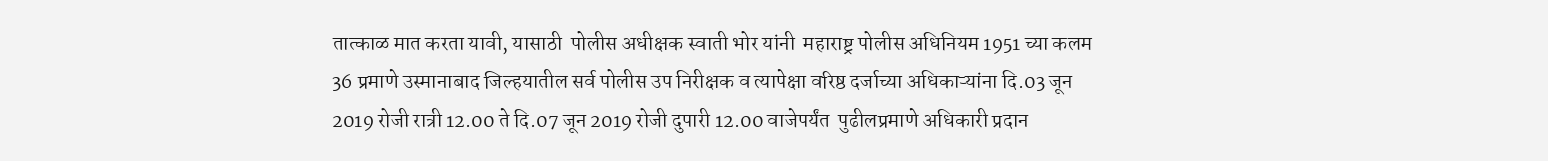तात्काळ मात करता यावी, यासाठी  पोलीस अधीक्षक स्वाती भोर यांनी  महाराष्ट्र पोलीस अधिनियम 1951 च्या कलम 36 प्रमाणे उस्मानाबाद जिल्हयातील सर्व पोलीस उप निरीक्षक व त्यापेक्षा वरिष्ठ दर्जाच्या अधिकाऱ्यांना दि.03 जून 2019 रोजी रात्री 12.00 ते दि.07 जून 2019 रोजी दुपारी 12.00 वाजेपर्यंत  पुढीलप्रमाणे अधिकारी प्रदान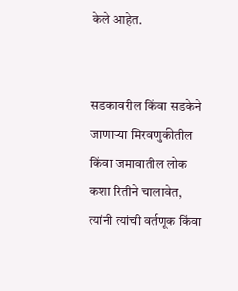केले आहेत.


सडकावरील किंवा सडकेने जाणाऱ्या मिरवणुकीतील किंवा जमावातील लोक कशा रितीने चालावेत, त्यांनी त्यांची वर्तणूक किंवा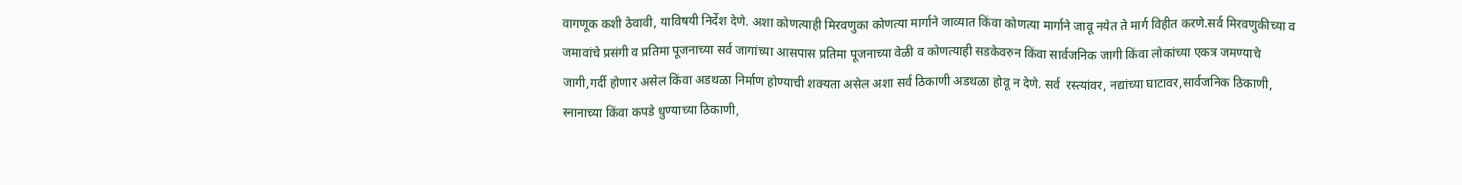वागणूक कशी ठेवावी, याविषयी निर्देश देणे. अशा कोणत्याही मिरवणुका कोणत्या मार्गाने जाव्यात किंवा कोणत्या मार्गाने जावू नयेत ते मार्ग विहीत करणे.सर्व मिरवणुकीच्या व जमावांचे प्रसंगी व प्रतिमा पूजनाच्या सर्व जागांच्या आसपास प्रतिमा पूजनाच्या वेळी व कोणत्याही सडकेवरुन किंवा सार्वजनिक जागी किंवा लोकांच्या एकत्र जमण्याचे जागी,गर्दी होणार असेल किंवा अडथळा निर्माण होण्याची शक्यता असेल अशा सर्व ठिकाणी अडथळा होवू न देणे. सर्व  रस्त्यांवर, नद्यांच्या घाटावर,सार्वजनिक ठिकाणी, स्नानाच्या किंवा कपडे धुण्याच्या ठिकाणी,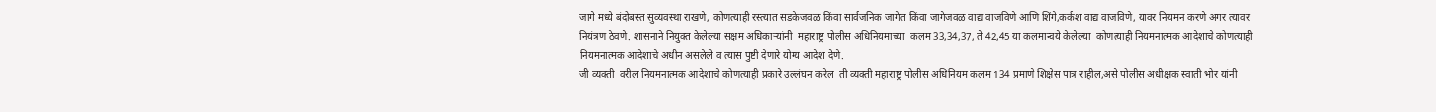जागे मध्ये बंदोबस्त सुव्यवस्था राखणे, कोणत्याही रस्त्यात सडकेजवळ किंवा सार्वजनिक जागेत किंवा जागेजवळ वाद्य वाजविणे आणि शिंगे,कर्कश वाद्य वाजविणे, यावर नियमन करणे अगर त्यावर नियंत्रण ठेवणे. शासनाने नियुक्त केलेल्या सक्षम अधिकाऱ्यांनी  महाराष्ट्र पोलीस अधिनियमाच्या  कलम 33,34,37, ते 42,45 या कलमान्वये केलेल्या  कोणत्याही नियमनात्मक आदेशाचे कोणत्याही नियमनात्मक आदेशाचे अधीन असलेले व त्यास पुष्टी देणारे योग्य आदेश देणे.
जी व्यक्ती  वरील नियमनात्मक आदेशाचे कोणत्याही प्रकारे उल्लंघन करेल  ती व्यक्ती महाराष्ट्र पोलीस अधिनियम कलम 134 प्रमाणे शिक्षेस पात्र राहील,असे पोलीस अधीक्षक स्वाती भोर यांनी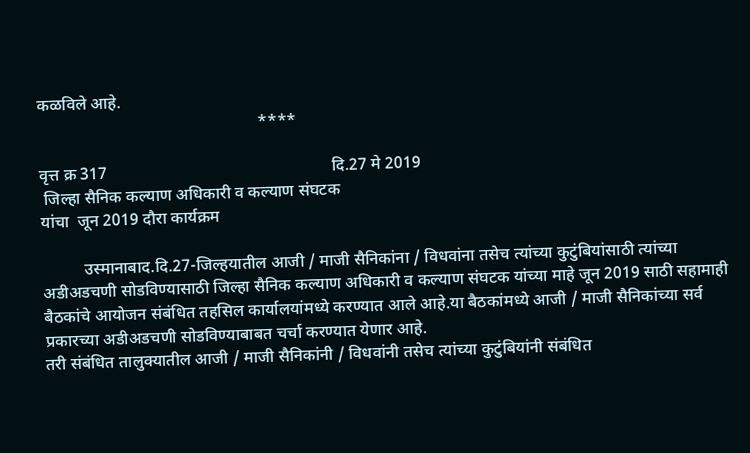कळविले आहे.
                                                     ****

वृत्त क्र 317                                                      दि.27 मे 2019
 जिल्हा सैनिक कल्याण अधिकारी व कल्याण संघटक
यांचा  जून 2019 दौरा कार्यक्रम

          उस्मानाबाद.दि.27-जिल्हयातील आजी / माजी सैनिकांना / विधवांना तसेच त्यांच्या कुटुंबियांसाठी त्यांच्या अडीअडचणी सोडविण्यासाठी जिल्हा सैनिक कल्याण अधिकारी व कल्याण संघटक यांच्या माहे जून 2019 साठी सहामाही बैठकांचे आयोजन संबंधित तहसिल कार्यालयांमध्ये करण्यात आले आहे.या बैठकांमध्ये आजी / माजी सैनिकांच्या सर्व प्रकारच्या अडीअडचणी सोडविण्याबाबत चर्चा करण्यात येणार आहे.
तरी संबंधित तालुक्यातील आजी / माजी सैनिकांनी / विधवांनी तसेच त्यांच्या कुटुंबियांनी संबंधित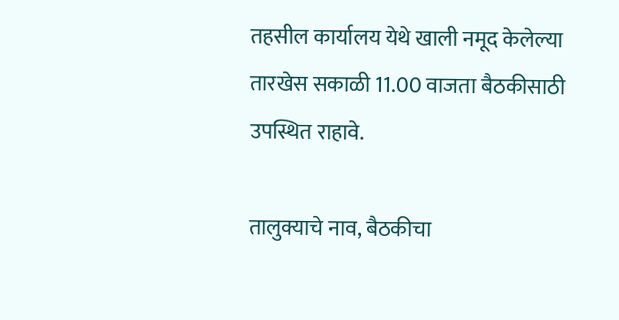तहसील कार्यालय येथे खाली नमूद केलेल्या तारखेस सकाळी 11.00 वाजता बैठकीसाठी उपस्थित राहावे.

तालुक्याचे नाव, बैठकीचा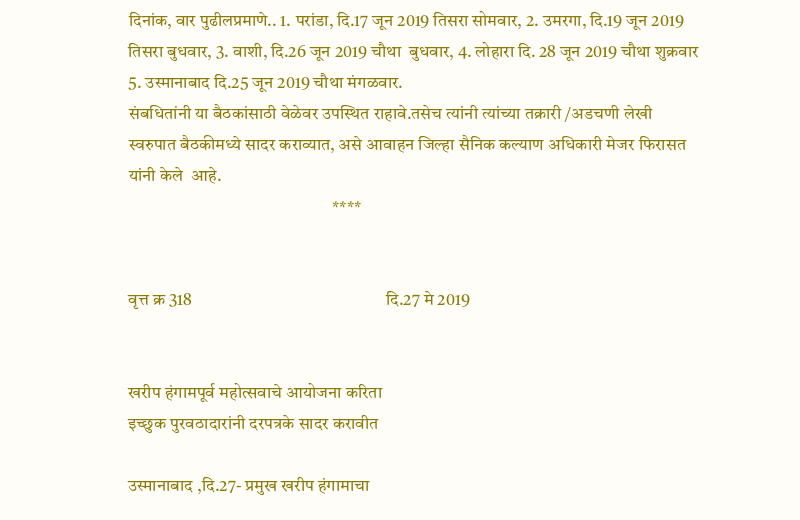दिनांक, वार पुढीलप्रमाणे.. 1. परांडा, दि.17 जून 2019 तिसरा सोमवार, 2. उमरगा, दि.19 जून 2019 तिसरा बुधवार, 3. वाशी, दि.26 जून 2019 चौथा  बुधवार, 4. लोहारा दि. 28 जून 2019 चौथा शुक्रवार 5. उस्मानाबाद दि.25 जून 2019 चौथा मंगळवार.
संबधितांनी या बैठकांसाठी वेळेवर उपस्थित राहावे.तसेच त्यांनी त्यांच्या तक्रारी /अडचणी लेखी स्वरुपात बैठकीमध्ये सादर कराव्यात, असे आवाहन जिल्हा सैनिक कल्याण अधिकारी मेजर फिरासत यांनी केले  आहे.
                                                          ****


वृत्त क्र 318                                                       दि.27 मे 2019


खरीप हंगामपूर्व महोत्सवाचे आयोजना करिता
इच्छुक पुरवठादारांनी दरपत्रके सादर करावीत

उस्मानाबाद ,दि.27- प्रमुख खरीप हंगामाचा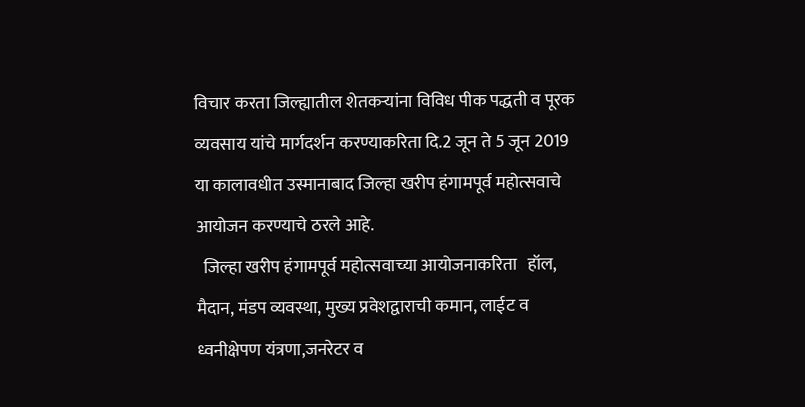विचार करता जिल्ह्यातील शेतकऱ्यांना विविध पीक पद्धती व पूरक व्यवसाय यांचे मार्गदर्शन करण्याकरिता दि.2 जून ते 5 जून 2019 या कालावधीत उस्मानाबाद जिल्हा खरीप हंगामपूर्व महोत्सवाचे आयोजन करण्याचे ठरले आहे.
  जिल्हा खरीप हंगामपूर्व महोत्सवाच्या आयोजनाकरिता   हॉल, मैदान, मंडप व्यवस्था, मुख्य प्रवेशद्वाराची कमान, लाईट व ध्वनीक्षेपण यंत्रणा,जनरेटर व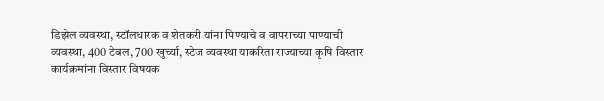डिझेल व्यवस्था, स्टॉलधारक व शेतकरी यांना पिण्याचे व वापराच्या पाण्याची व्यवस्था, 400 टेबल, 700 खुर्च्या, स्टेज व्यवस्था याकरिता राज्याच्या कृषि विस्तार कार्यक्रमांना विस्तार विषयक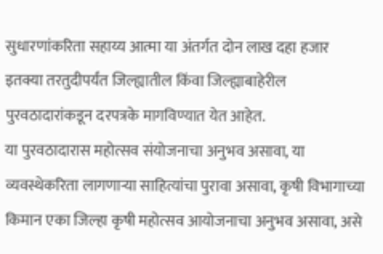सुधारणांकरिता सहाय्य आत्मा या अंतर्गत दोन लाख दहा हजार इतक्या तरतुदीपर्यंत जिल्ह्यातील किंवा जिल्ह्याबाहेरील पुरवठादारांकडून दरपत्रके मागविण्यात येत आहेत.
या पुरवठादारास महोत्सव संयोजनाचा अनुभव असावा, या व्यवस्थेकरिता लागणाऱ्या साहित्यांचा पुरावा असावा, कृषी विभागाच्या किमान एका जिल्हा कृषी महोत्सव आयोजनाचा अनुभव असावा, असे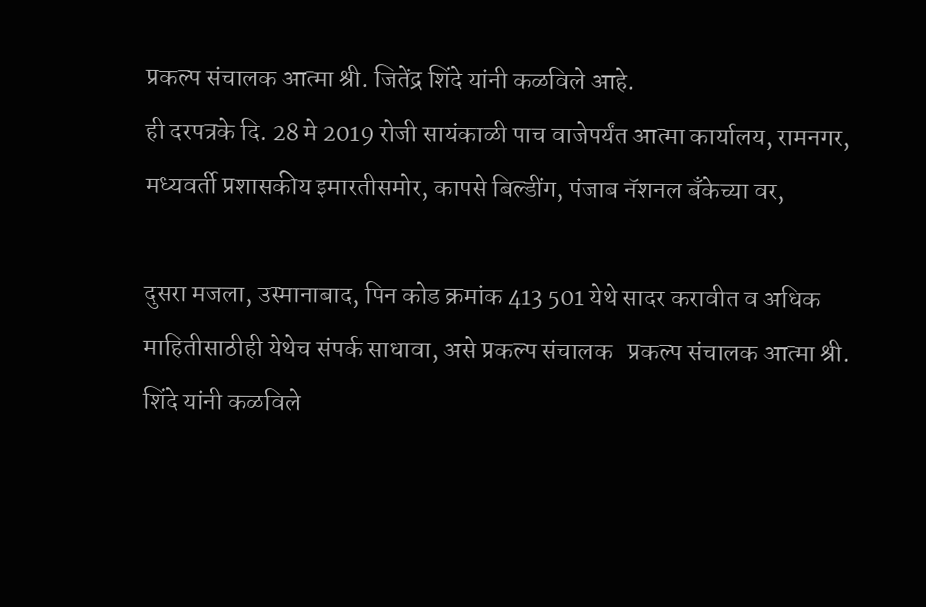प्रकल्प संचालक आत्मा श्री. जितेंद्र शिंदे यांनी कळविले आहे.
ही दरपत्रके दि. 28 मे 2019 रोजी सायंकाळी पाच वाजेपर्यंत आत्मा कार्यालय, रामनगर, मध्यवर्ती प्रशासकीय इमारतीसमोर, कापसे बिल्डींग, पंजाब नॅशनल बँकेच्या वर,

दुसरा मजला, उस्मानाबाद, पिन कोड क्रमांक 413 501 येथे सादर करावीत व अधिक माहितीसाठीही येथेच संपर्क साधावा, असे प्रकल्प संचालक   प्रकल्प संचालक आत्मा श्री. शिंदे यांनी कळविले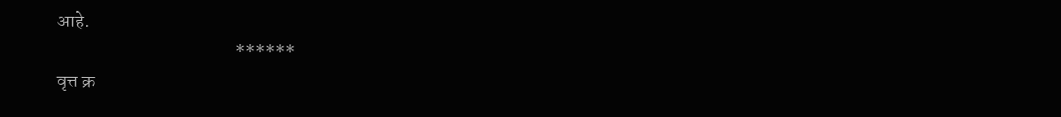आहे.
                                                ******
वृत्त क्र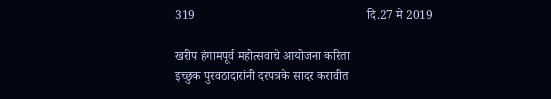319                                                       दि.27 मे 2019

खरीप हंगामपूर्व महोत्सवाचे आयोजना करिता
इच्छुक पुरवठादारांनी दरपत्रके सादर करावीत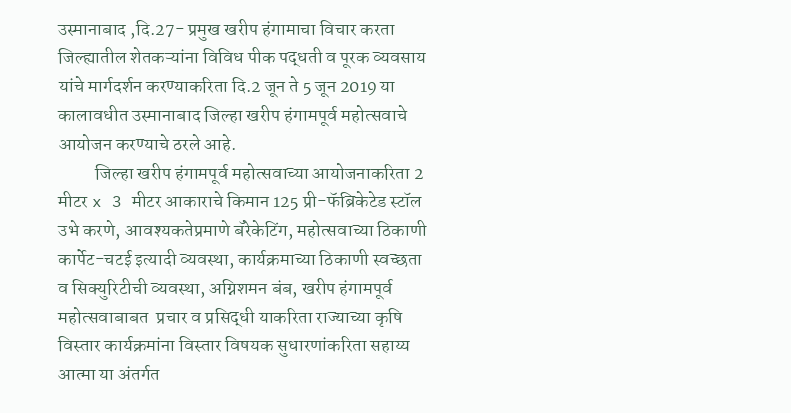उस्मानाबाद ,दि.27- प्रमुख खरीप हंगामाचा विचार करता जिल्ह्यातील शेतकऱ्यांना विविध पीक पद्धती व पूरक व्यवसाय यांचे मार्गदर्शन करण्याकरिता दि.2 जून ते 5 जून 2019 या कालावधीत उस्मानाबाद जिल्हा खरीप हंगामपूर्व महोत्सवाचे आयोजन करण्याचे ठरले आहे.
          जिल्हा खरीप हंगामपूर्व महोत्सवाच्या आयोजनाकरिता 2 मीटर x 3 मीटर आकाराचे किमान 125 प्री-फॅब्रिकेटेड स्टॉल उभे करणे, आवश्यकतेप्रमाणे बॅरेकेटिंग, महोत्सवाच्या ठिकाणी कार्पेट-चटई इत्यादी व्यवस्था, कार्यक्रमाच्या ठिकाणी स्वच्छता व सिक्युरिटीची व्यवस्था, अग्निशमन बंब, खरीप हंगामपूर्व महोत्सवाबाबत  प्रचार व प्रसिद्धी याकरिता राज्याच्या कृषि विस्तार कार्यक्रमांना विस्तार विषयक सुधारणांकरिता सहाय्य आत्मा या अंतर्गत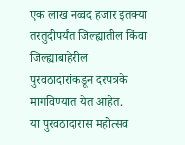एक लाख नव्वद हजार इतक्या तरतुदीपर्यंत जिल्ह्यातील किंवा जिल्ह्याबाहेरील पुरवठादारांकडून दरपत्रके मागविण्यात येत आहेत.
या पुरवठादारास महोत्सव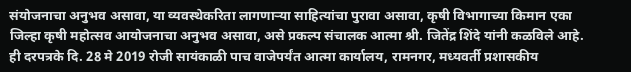संयोजनाचा अनुभव असावा, या व्यवस्थेकरिता लागणाऱ्या साहित्यांचा पुरावा असावा, कृषी विभागाच्या किमान एका जिल्हा कृषी महोत्सव आयोजनाचा अनुभव असावा, असे प्रकल्प संचालक आत्मा श्री. जितेंद्र शिंदे यांनी कळविले आहे.
ही दरपत्रके दि. 28 मे 2019 रोजी सायंकाळी पाच वाजेपर्यंत आत्मा कार्यालय, रामनगर, मध्यवर्ती प्रशासकीय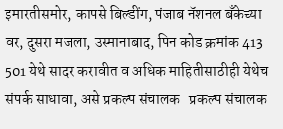इमारतीसमोर, कापसे बिल्डींग, पंजाब नॅशनल बँकेच्या वर, दुसरा मजला, उस्मानाबाद, पिन कोड क्रमांक 413 501 येथे सादर करावीत व अधिक माहितीसाठीही येथेच संपर्क साधावा, असे प्रकल्प संचालक   प्रकल्प संचालक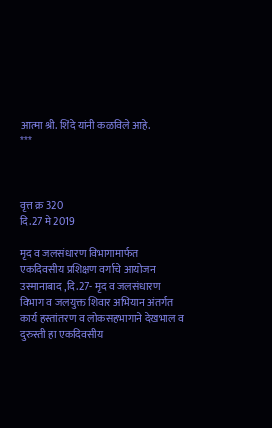आत्मा श्री. शिंदे यांनी कळविले आहे.
***



वृत्त क्र 320                                                  दि.27 मे 2019

मृद व जलसंधारण विभागामार्फत
एकदिवसीय प्रशिक्षण वर्गाचे आयोजन
उस्मानाबाद ,दि.27- मृद व जलसंधारण विभाग व जलयुक्त शिवार अभियान अंतर्गत कार्य हस्तांतरण व लोकसहभागाने देखभाल व दुरुस्ती हा एकदिवसीय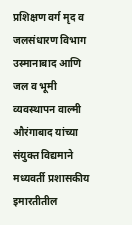प्रशिक्षण वर्ग मृद व जलसंधारण विभाग उस्मानाबाद आणि जल व भूमी व्यवस्थापन वाल्मी औरंगाबाद यांच्या संयुक्त विद्यमाने मध्यवर्ती प्रशासकीय इमारतीतील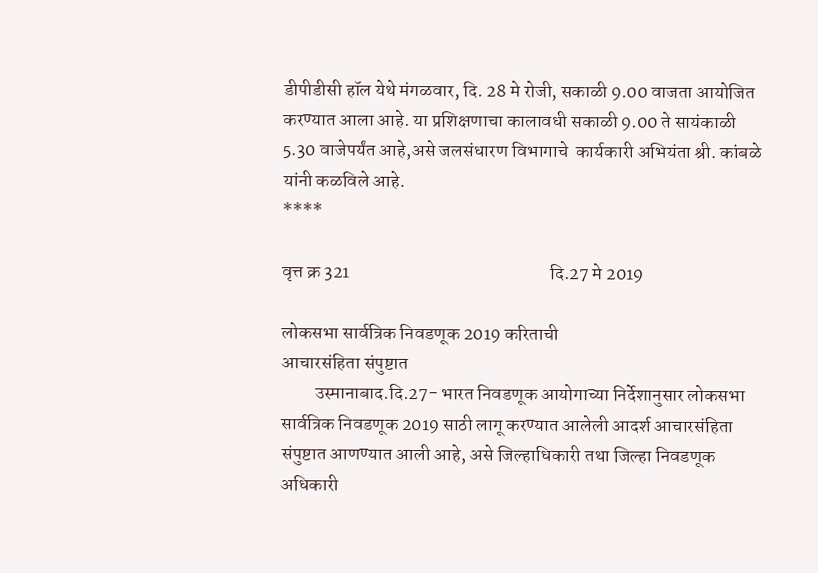डीपीडीसी हॉल येथे मंगळवार, दि. 28 मे रोजी, सकाळी 9.00 वाजता आयोजित करण्यात आला आहे. या प्रशिक्षणाचा कालावधी सकाळी 9.00 ते सायंकाळी 5.30 वाजेपर्यंत आहे,असे जलसंधारण विभागाचे  कार्यकारी अभियंता श्री. कांबळे यांनी कळविले आहे.
****

वृत्त क्र 321                                                      दि.27 मे 2019

लोकसभा सार्वत्रिक निवडणूक 2019 करिताची
आचारसंहिता संपुष्टात
         उस्मानाबाद.दि.27- भारत निवडणूक आयोगाच्या निर्देशानुसार लोकसभा सार्वत्रिक निवडणूक 2019 साठी लागू करण्यात आलेली आदर्श आचारसंहिता संपुष्टात आणण्यात आली आहे, असे जिल्हाधिकारी तथा जिल्हा निवडणूक अधिकारी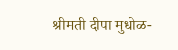श्रीमती दीपा मुधोळ-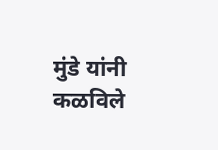मुंडे यांनी कळविले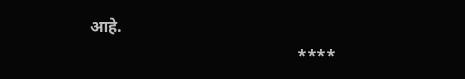आहे.
                                                  ****